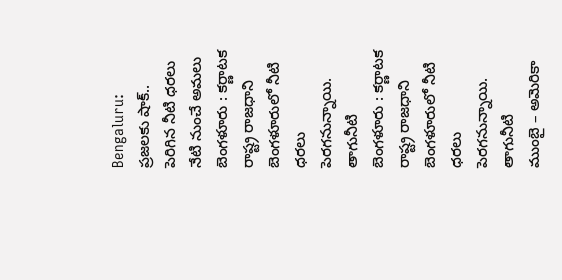Bengaluru: ప్రజలకు షాక్.. పెరిగిన నీటి ధరలు నేటి నుంచే అమలు
బెంగళూరు : కర్ణాటక రాష్ట్ర రాజధాని బెంగళూరులో నీటి ధరలు పెరగనున్నాయి. తాగునీటి
బెంగళూరు : కర్ణాటక రాష్ట్ర రాజధాని బెంగళూరులో నీటి ధరలు పెరగనున్నాయి. తాగునీటి
ముంబై – అమెరికా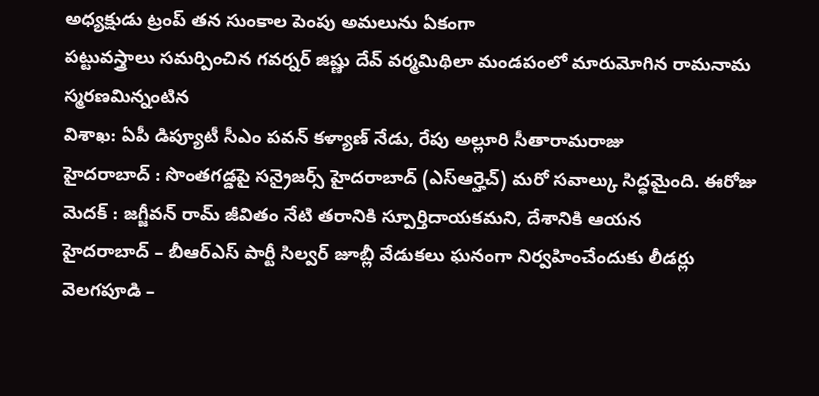అధ్యక్షుడు ట్రంప్ తన సుంకాల పెంపు అమలును ఏకంగా
పట్టువస్త్రాలు సమర్పించిన గవర్నర్ జిష్ణు దేవ్ వర్మమిథిలా మండపంలో మారుమోగిన రామనామ స్మరణమిన్నంటిన
విశాఖ: ఏపీ డిప్యూటీ సీఎం పవన్ కళ్యాణ్ నేడు, రేపు అల్లూరి సీతారామరాజు
హైదరాబాద్ : సొంతగడ్డపై సన్రైజర్స్ హైదరాబాద్ (ఎస్ఆర్హెచ్) మరో సవాల్కు సిద్ధమైంది. ఈరోజు
మెదక్ : జగ్జీవన్ రామ్ జీవితం నేటి తరానికి స్పూర్తిదాయకమని, దేశానికి ఆయన
హైదరాబాద్ – బీఆర్ఎస్ పార్టీ సిల్వర్ జూబ్లీ వేడుకలు ఘనంగా నిర్వహించేందుకు లీడర్లు
వెలగపూడి –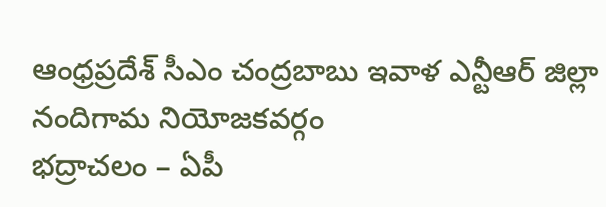ఆంధ్రప్రదేశ్ సీఎం చంద్రబాబు ఇవాళ ఎన్టీఆర్ జిల్లా నందిగామ నియోజకవర్గం
భద్రాచలం – ఏపీ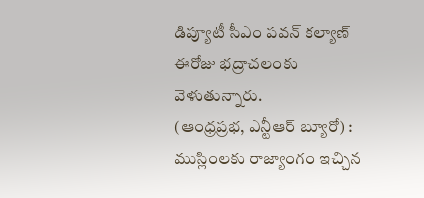డిప్యూటీ సీఎం పవన్ కల్యాణ్ ఈరోజు భద్రాచలంకు వెళుతున్నారు.
(ఆంధ్రప్రభ, ఎన్టీఆర్ బ్యూరో) : ముస్లింలకు రాజ్యాంగం ఇచ్చిన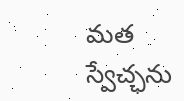మత స్వేచ్ఛను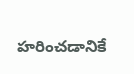హరించడానికే